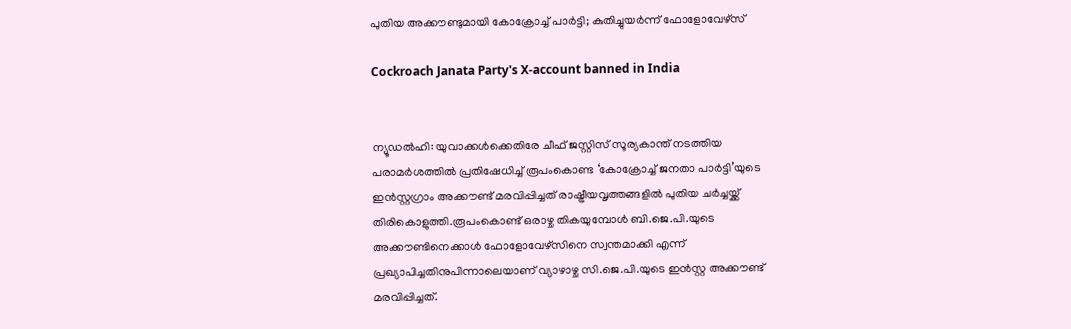പുതിയ അക്കൗണ്ടുമായി കോക്രോച്ച് പാർട്ടി; കുതിച്ചുയർന്ന് ഫോളോവേഴ്സ്

Cockroach Janata Party's X-account banned in India


ന്യൂഡൽഹി: യുവാക്കൾക്കെതിരേ ചീഫ് ജസ്റ്റിസ് സൂര്യകാന്ത് നടത്തിയ പരാമർശത്തിൽ പ്രതിഷേധിച്ച് രൂപംകൊണ്ട ‘കോക്രോച്ച് ജനതാ പാർട്ടി’യുടെ ഇൻസ്റ്റഗ്രാം അക്കൗണ്ട് മരവിപ്പിച്ചത് രാഷ്ട്രീയവൃത്തങ്ങളിൽ പുതിയ ചർച്ചയ്ക്ക് തിരികൊളുത്തി.രൂപംകൊണ്ട് ഒരാഴ്ച തികയുമ്പോൾ ബി.ജെ.പി.യുടെ അക്കൗണ്ടിനെക്കാൾ ഫോളോവേഴ്സിനെ സ്വന്തമാക്കി എന്ന് പ്രഖ്യാപിച്ചതിനുപിന്നാലെയാണ് വ്യാഴാഴ്ച സി.ജെ.പി.യുടെ ഇൻസ്റ്റ അക്കൗണ്ട് മരവിപ്പിച്ചത്.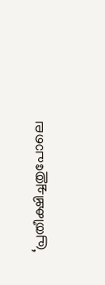‘പ്രതീക്ഷിച്ചതുപോലെ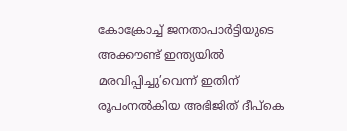കോക്രോച്ച് ജനതാപാർട്ടിയുടെ അക്കൗണ്ട് ഇന്ത്യയിൽ മരവിപ്പിച്ചു’വെന്ന് ഇതിന് രൂപംനൽകിയ അഭിജിത് ദീപ്കെ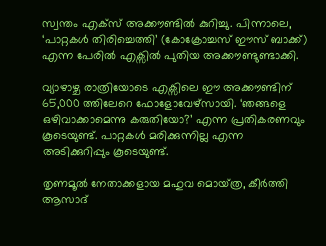സ്വന്തം എക്സ് അക്കൗണ്ടിൽ കുറിച്ചു. പിന്നാലെ, ‘പാറ്റകൾ തിരിച്ചെത്തി’ (കോക്രോച്ചസ് ഈസ് ബാക്ക്) എന്ന പേരിൽ എക്സിൽ പുതിയ അക്കൗണ്ടുണ്ടാക്കി.

വ്യാഴാഴ്ച രാത്രിയോടെ എക്സിലെ ഈ അക്കൗണ്ടിന് 65,000 ത്തിലേറെ ഫോളോവേഴ്സായി. ‘ഞങ്ങളെ ഒഴിവാക്കാമെന്നു കരുതിയോ?’ എന്ന പ്രതികരണവും കൂടെയുണ്ട്. പാറ്റകൾ മരിക്കുന്നില്ല എന്ന അടിക്കുറിപ്പും കൂടെയുണ്ട്.

തൃണമൂൽ നേതാക്കളായ മഹുവ മൊയ്‌ത്ര, കീർത്തി ആസാദ്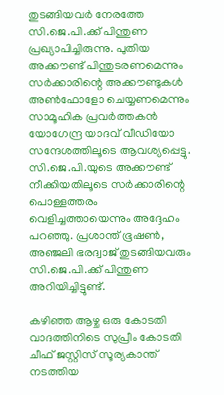തുടങ്ങിയവർ നേരത്തേ സി.ജെ.പി.ക്ക് പിന്തുണ പ്രഖ്യാപിച്ചിരുന്നു. പുതിയ അക്കൗണ്ട് പിന്തുടരണമെന്നും സർക്കാരിന്റെ അക്കൗണ്ടുകൾ അൺ‌ഫോളോ ചെയ്യണമെന്നും സാമൂഹിക പ്രവർത്തകൻ യോഗേന്ദ്ര യാദവ് വീഡിയോ സന്ദേശത്തിലൂടെ ആവശ്യപ്പെട്ടു. സി.ജെ.പി.യുടെ അക്കൗണ്ട് നീക്കിയതിലൂടെ സർക്കാരിന്റെ പൊള്ളത്തരം വെളിച്ചത്തായെന്നും അദ്ദേഹം പറഞ്ഞു. പ്രശാന്ത് ഭൂഷൺ, അഞ്ജലി ഭരദ്വാജ് തുടങ്ങിയവരും സി.ജെ.പി.ക്ക് പിന്തുണ അറിയിച്ചിട്ടുണ്ട്.

കഴിഞ്ഞ ആഴ്ച ഒരു കോടതി വാദത്തിനിടെ സുപ്രീം കോടതി ചീഫ് ജസ്റ്റിസ് സൂര്യകാന്ത് നടത്തിയ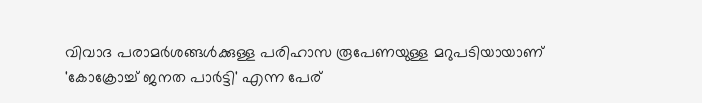വിവാദ പരാമർശങ്ങൾക്കുള്ള പരിഹാസ രൂപേണയുള്ള മറുപടിയായാണ് 'കോക്രോച്ച് ജനത പാർട്ടി' എന്ന പേര്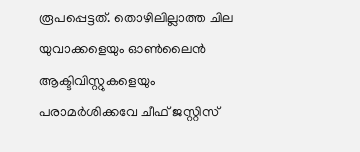രൂപപ്പെട്ടത്. തൊഴിലില്ലാത്ത ചില യുവാക്കളെയും ഓൺലൈൻ ആക്ടിവിസ്റ്റുകളെയും പരാമർശിക്കവേ ചീഫ് ജസ്റ്റിസ്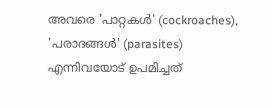അവരെ 'പാറ്റകൾ' (cockroaches), 'പരാദങ്ങൾ' (parasites) എന്നിവയോട് ഉപമിച്ചത്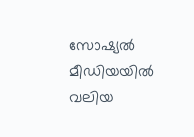സോഷ്യൽ മീഡിയയിൽ വലിയ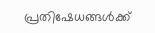പ്രതിഷേധങ്ങൾക്ക്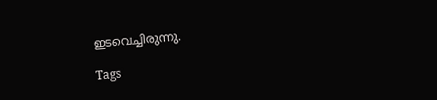ഇടവെച്ചിരുന്നു.

Tags